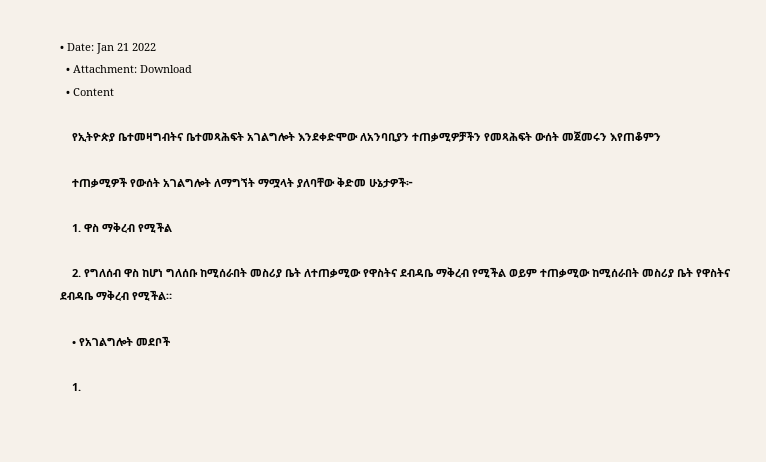• Date: Jan 21 2022
  • Attachment: Download
  • Content

    የኢትዮጵያ ቤተመዛግብትና ቤተመጻሕፍት አገልግሎት እንደቀድሞው ለአንባቢያን ተጠቃሚዎቻችን የመጻሕፍት ውሰት መጀመሩን እየጠቆምን

    ተጠቃሚዎች የውሰት አገልግሎት ለማግኘት ማሟላት ያለባቸው ቅድመ ሁኔታዎች፦

    1. ዋስ ማቅረብ የሚችል

    2. የግለሰብ ዋስ ከሆነ ግለሰቡ ከሚሰራበት መስሪያ ቤት ለተጠቃሚው የዋስትና ደብዳቤ ማቅረብ የሚችል ወይም ተጠቃሚው ከሚሰራበት መስሪያ ቤት የዋስትና ደብዳቤ ማቅረብ የሚችል።

    • የአገልግሎት መደቦች

    1.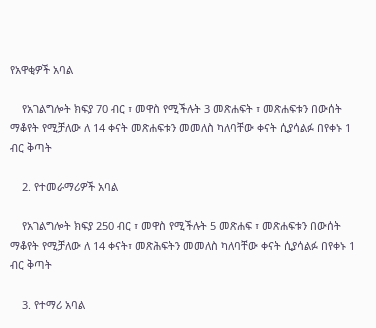የአዋቂዎች አባል

    የአገልግሎት ክፍያ 70 ብር ፣ መዋስ የሚችሉት 3 መጽሐፍት ፣ መጽሐፍቱን በውሰት ማቆየት የሚቻለው ለ 14 ቀናት መጽሐፍቱን መመለስ ካለባቸው ቀናት ሲያሳልፉ በየቀኑ 1 ብር ቅጣት

    2. የተመራማሪዎች አባል

    የአገልግሎት ክፍያ 250 ብር ፣ መዋስ የሚችሉት 5 መጽሐፍ ፣ መጽሐፍቱን በውሰት ማቆየት የሚቻለው ለ 14 ቀናት፣ መጽሕፍትን መመለስ ካለባቸው ቀናት ሲያሳልፉ በየቀኑ 1 ብር ቅጣት

    3. የተማሪ አባል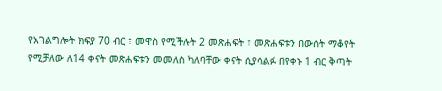የአገልግሎት ክፍያ 70 ብር ፣ መዋስ የሚችሉት 2 መጽሐፍት ፣ መጽሐፍቱን በውሰት ማቆየት የሚቻለው ለ14 ቀናት መጽሐፍቱን መመለስ ካለባቸው ቀናት ሲያሳልፉ በየቀኑ 1 ብር ቅጣት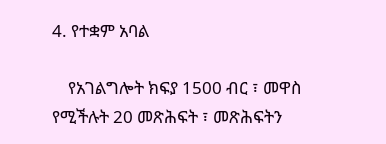4. የተቋም አባል

    የአገልግሎት ክፍያ 1500 ብር ፣ መዋስ የሚችሉት 20 መጽሕፍት ፣ መጽሕፍትን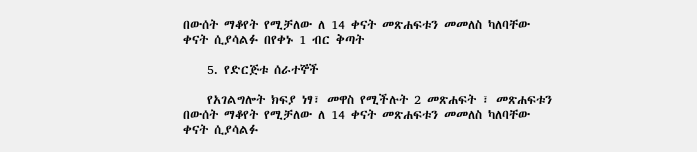በውሰት ማቆየት የሚቻለው ለ 14 ቀናት መጽሐፍቱን መመለስ ካለባቸው ቀናት ሲያሳልፉ በየቀኑ 1 ብር ቅጣት

    5. የድርጅቱ ሰራተኞች

    የአገልግሎት ክፍያ ነፃ፣ መዋስ የሚችሉት 2 መጽሐፍት ፣ መጽሐፍቱን በውሰት ማቆየት የሚቻለው ለ 14 ቀናት መጽሐፍቱን መመለስ ካለባቸው ቀናት ሲያሳልፉ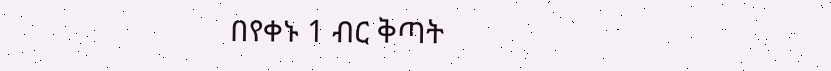በየቀኑ 1 ብር ቅጣት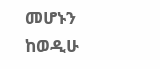መሆኑን ከወዲሁ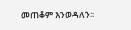መጠቆም እንወዳለን፡፡